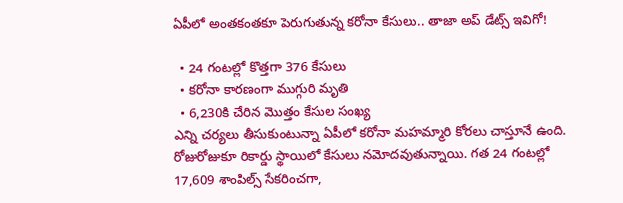ఏపీలో అంతకంతకూ పెరుగుతున్న కరోనా కేసులు.. తాజా అప్ డేట్స్ ఇవిగో!

  • 24 గంటల్లో కొత్తగా 376 కేసులు
  • కరోనా కారణంగా ముగ్గురి మృతి
  • 6,230కి చేరిన మొత్తం కేసుల సంఖ్య
ఎన్ని చర్యలు తీసుకుంటున్నా ఏపీలో కరోనా మహమ్మారి కోరలు చాస్తూనే ఉంది. రోజురోజుకూ రికార్డు స్థాయిలో కేసులు నమోదవుతున్నాయి. గత 24 గంటల్లో 17,609 శాంపిల్స్ సేకరించగా,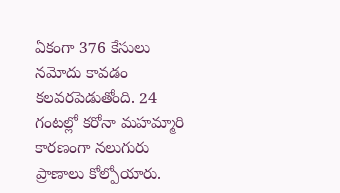ఏకంగా 376 కేసులు నమోదు కావడం కలవరపెడుతోంది. 24 గంటల్లో కరోనా మహమ్మారి కారణంగా నలుగురు ప్రాణాలు కోల్పోయారు.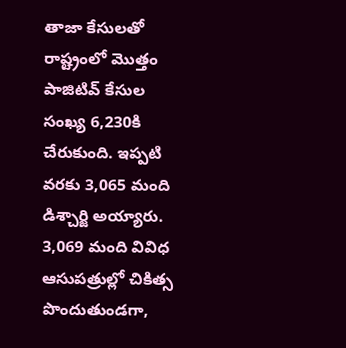తాజా కేసులతో రాష్ట్రంలో మొత్తం పాజిటివ్ కేసుల సంఖ్య 6,230కి చేరుకుంది. ఇప్పటి వరకు 3,065 మంది డిశ్చార్జి అయ్యారు. 3,069 మంది వివిధ ఆసుపత్రుల్లో చికిత్స పొందుతుండగా,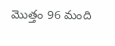మొత్తం 96 మంది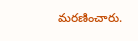మరణించారు.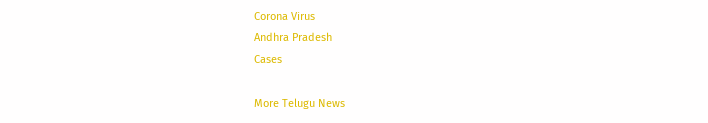Corona Virus
Andhra Pradesh
Cases

More Telugu News